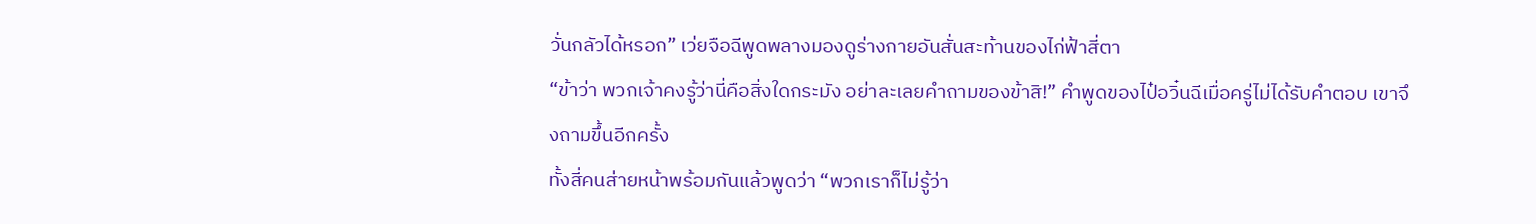วั่นกลัวได้หรอก” เว่ยจือฉีพูดพลางมองดูร่างกายอันสั่นสะท้านของไก่ฟ้าสี่ตา
“ข้าว่า พวกเจ้าคงรู้ว่านี่คือสิ่งใดกระมัง อย่าละเลยคำถามของข้าสิ!” คำพูดของไป๋อวิ๋นฉีเมื่อครู่ไม่ได้รับคำตอบ เขาจึงถามขึ้นอีกครั้ง
ทั้งสี่คนส่ายหน้าพร้อมกันแล้วพูดว่า “พวกเราก็ไม่รู้ว่า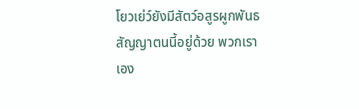โยวเย่ว์ยังมีสัตว์อสูรผูกพันธสัญญาตนนี้อยู่ด้วย พวกเราเอง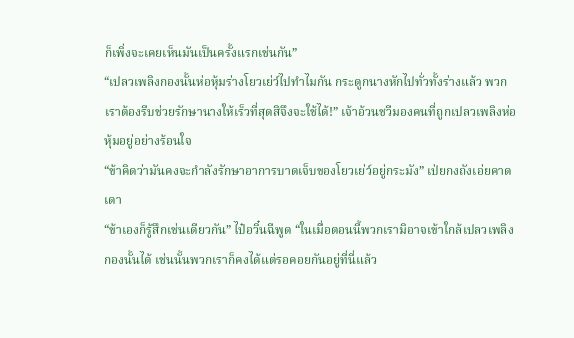ก็เพิ่งจะเคยเห็นมันเป็นครั้งแรกเช่นกัน”
“เปลวเพลิงกองนั้นห่อหุ้มร่างโยวเย่ว์ไปทำไมกัน กระดูกนางหักไปทั่วทั้งร่างแล้ว พวกเราต้องรีบช่วยรักษานางให้เร็วที่สุดสิจึงจะใช้ได้!” เจ้าอ้วนชวีมองคนที่ถูกเปลวเพลิงห่อหุ้มอยู่อย่างร้อนใจ
“ข้าคิดว่ามันคงจะกำลังรักษาอาการบาดเจ็บของโยวเย่ว์อยู่กระมัง” เป่ยกงถังเอ่ยคาดเดา
“ข้าเองก็รู้สึกเช่นเดียวกัน” ไป๋อวิ๋นฉีพูด “ในเมื่อตอนนี้พวกเรามิอาจเข้าใกล้เปลวเพลิงกองนั้นได้ เช่นนั้นพวกเราก็คงได้แต่รอคอยกันอยู่ที่นี่แล้ว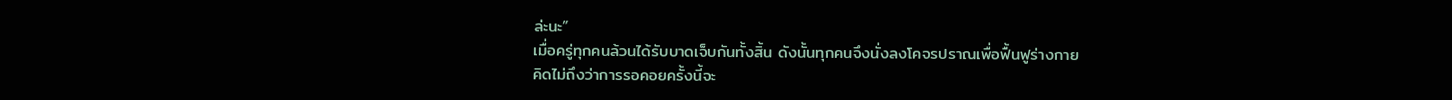ล่ะนะ”
เมื่อครู่ทุกคนล้วนได้รับบาดเจ็บกันทั้งสิ้น ดังนั้นทุกคนจึงนั่งลงโคจรปราณเพื่อฟื้นฟูร่างกาย
คิดไม่ถึงว่าการรอคอยครั้งนี้จะ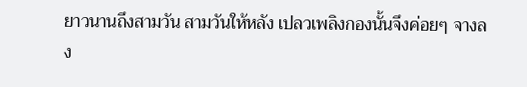ยาวนานถึงสามวัน สามวันให้หลัง เปลวเพลิงกองนั้นจึงค่อยๆ จางลง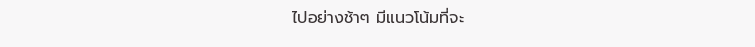ไปอย่างช้าๆ มีแนวโน้มที่จะ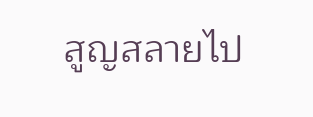สูญสลายไป